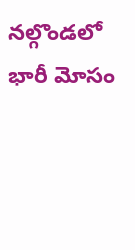నల్గొండలో భారీ మోసం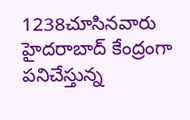1238చూసినవారు
హైదరాబాద్ కేంద్రంగా పనిచేస్తున్న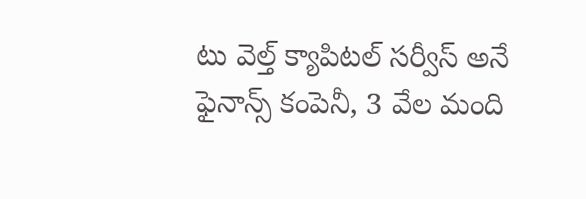టు వెల్త్ క్యాపిటల్ సర్వీస్ అనే ఫైనాన్స్ కంపెనీ, 3 వేల మంది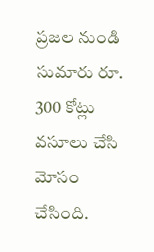ప్రజల నుండి సుమారు రూ. 300 కోట్లు వసూలు చేసి మోసం చేసింది.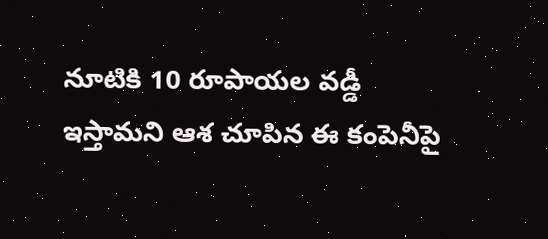నూటికి 10 రూపాయల వడ్డీ ఇస్తామని ఆశ చూపిన ఈ కంపెనీపై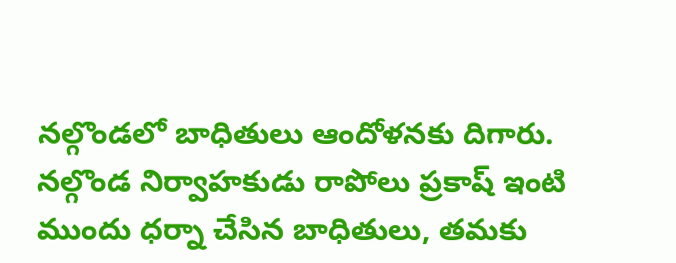నల్గొండలో బాధితులు ఆందోళనకు దిగారు. నల్గొండ నిర్వాహకుడు రాపోలు ప్రకాష్ ఇంటి ముందు ధర్నా చేసిన బాధితులు, తమకు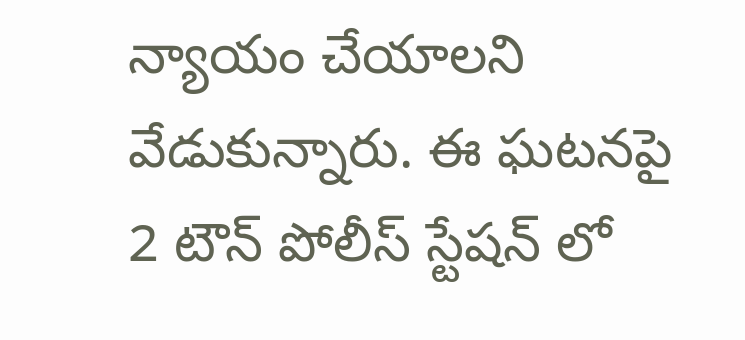న్యాయం చేయాలని వేడుకున్నారు. ఈ ఘటనపై 2 టౌన్ పోలీస్ స్టేషన్ లో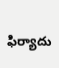ఫిర్యాదు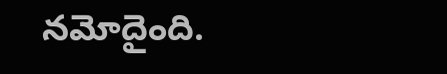నమోదైంది.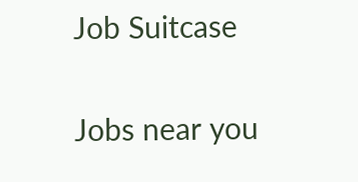Job Suitcase

Jobs near you